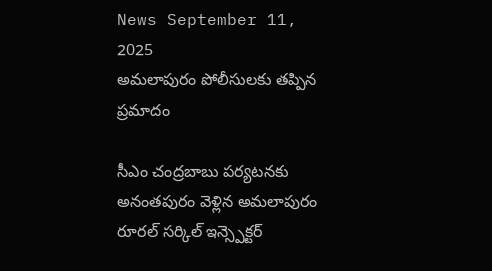News September 11, 2025
అమలాపురం పోలీసులకు తప్పిన ప్రమాదం

సీఎం చంద్రబాబు పర్యటనకు అనంతపురం వెళ్లిన అమలాపురం రూరల్ సర్కిల్ ఇన్స్పెక్టర్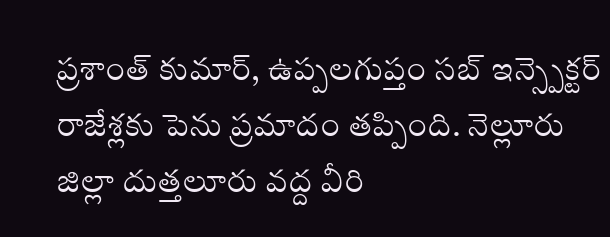ప్రశాంత్ కుమార్, ఉప్పలగుప్తం సబ్ ఇన్స్పెక్టర్ రాజేశ్లకు పెను ప్రమాదం తప్పింది. నెల్లూరు జిల్లా దుత్తలూరు వద్ద వీరి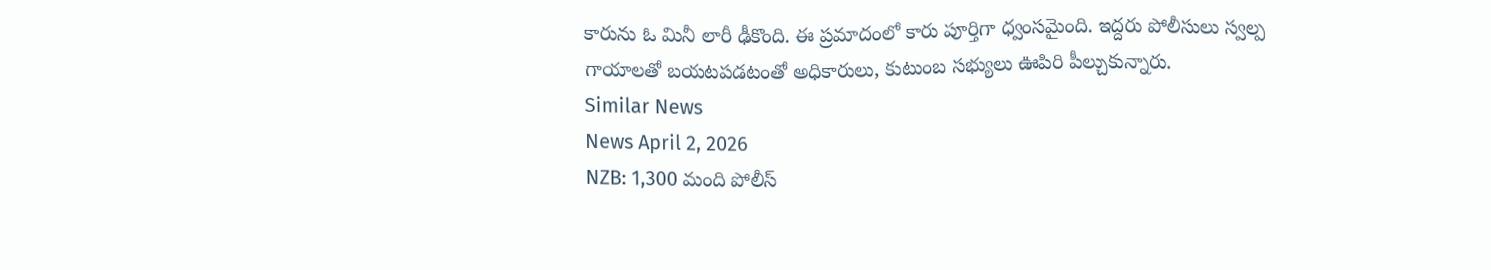కారును ఓ మినీ లారీ ఢీకొంది. ఈ ప్రమాదంలో కారు పూర్తిగా ధ్వంసమైంది. ఇద్దరు పోలీసులు స్వల్ప గాయాలతో బయటపడటంతో అధికారులు, కుటుంబ సభ్యులు ఊపిరి పీల్చుకున్నారు.
Similar News
News April 2, 2026
NZB: 1,300 మంది పోలీస్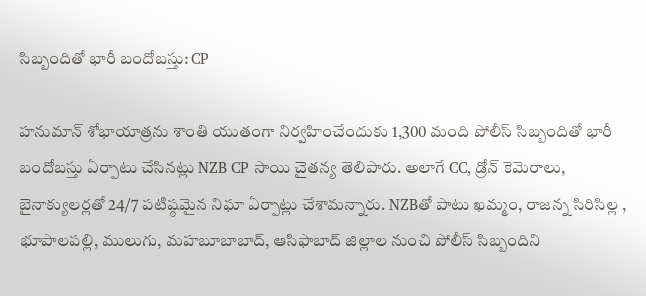సిబ్బందితో భారీ బందోబస్తు: CP

హనుమాన్ శోభాయాత్రను శాంతి యుతంగా నిర్వహించేందుకు 1,300 మంది పోలీస్ సిబ్బందితో భారీ బందోబస్తు ఏర్పాటు చేసినట్లు NZB CP సాయి చైతన్య తెలిపారు. అలాగే CC, డ్రోన్ కెమెరాలు, బైనాక్యులర్లతో 24/7 పటిష్ఠమైన నిఘా ఏర్పాట్లు చేశామన్నారు. NZBతో పాటు ఖమ్మం, రాజన్న సిరిసిల్ల , భూపాలపల్లి, ములుగు, మహబూబాబాద్, ఆసిఫాబాద్ జిల్లాల నుంచి పోలీస్ సిబ్బందిని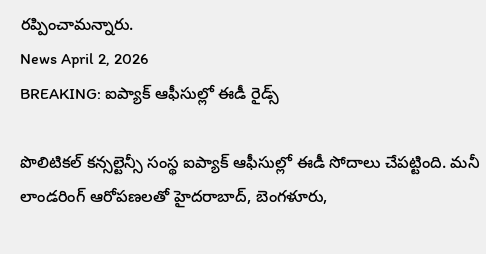రప్పించామన్నారు.
News April 2, 2026
BREAKING: ఐప్యాక్ ఆఫీసుల్లో ఈడీ రైడ్స్

పొలిటికల్ కన్సల్టెన్సీ సంస్థ ఐప్యాక్ ఆఫీసుల్లో ఈడీ సోదాలు చేపట్టింది. మనీ లాండరింగ్ ఆరోపణలతో హైదరాబాద్, బెంగళూరు,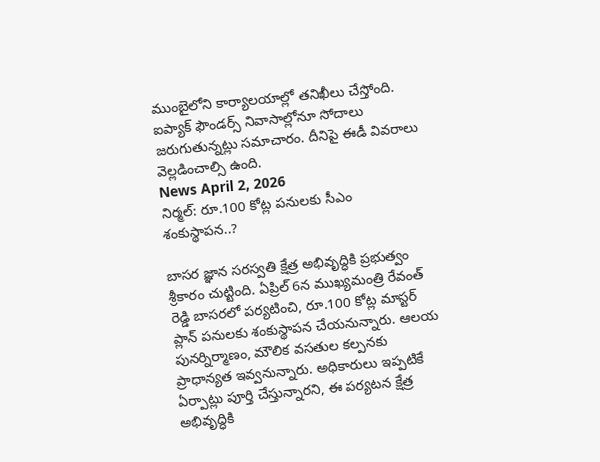ముంబైలోని కార్యాలయాల్లో తనిఖీలు చేస్తోంది. ఐప్యాక్ ఫౌండర్స్ నివాసాల్లోనూ సోదాలు జరుగుతున్నట్లు సమాచారం. దీనిపై ఈడీ వివరాలు వెల్లడించాల్సి ఉంది.
News April 2, 2026
నిర్మల్: రూ.100 కోట్ల పనులకు సీఎం శంకుస్థాపన..?

బాసర జ్ఞాన సరస్వతి క్షేత్ర అభివృద్ధికి ప్రభుత్వం శ్రీకారం చుట్టింది. ఏప్రిల్ 6న ముఖ్యమంత్రి రేవంత్ రెడ్డి బాసరలో పర్యటించి, రూ.100 కోట్ల మాస్టర్ ప్లాన్ పనులకు శంకుస్థాపన చేయనున్నారు. ఆలయ పునర్నిర్మాణం, మౌలిక వసతుల కల్పనకు ప్రాధాన్యత ఇవ్వనున్నారు. అధికారులు ఇప్పటికే ఏర్పాట్లు పూర్తి చేస్తున్నారని, ఈ పర్యటన క్షేత్ర అభివృద్ధికి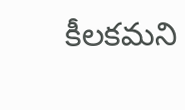కీలకమని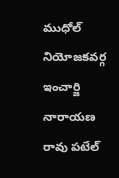ముధోల్ నియోజకవర్గ ఇంచార్జి నారాయణ రావు పటేల్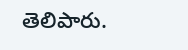తెలిపారు.